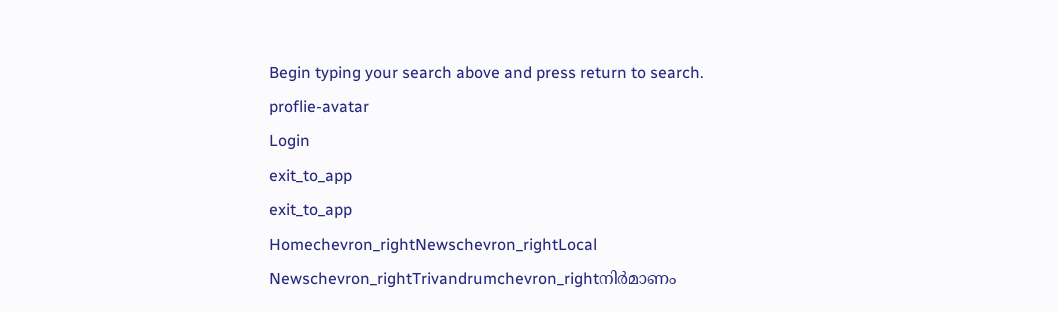Begin typing your search above and press return to search.
proflie-avatar
Login
exit_to_app
exit_to_app
Homechevron_rightNewschevron_rightLocal Newschevron_rightTrivandrumchevron_rightനിർമാണം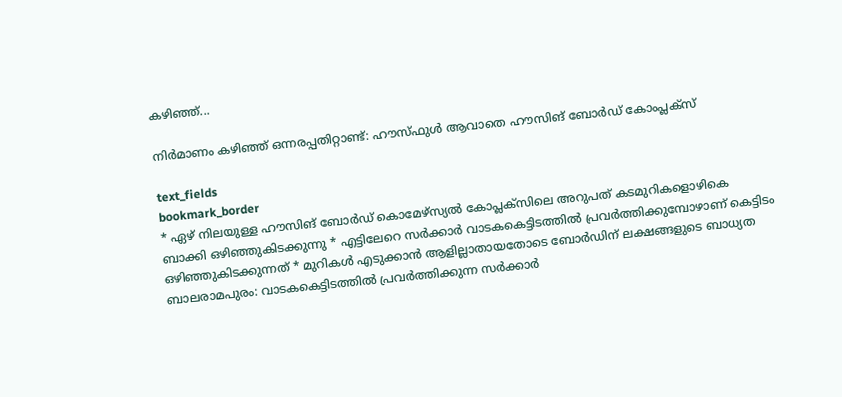കഴിഞ്ഞ്...

നിർമാണം കഴിഞ്ഞ് ഒന്നരപ്പതിറ്റാണ്ട്: ഹൗസ്ഫുൾ ആവാതെ ഹൗസിങ് ബോർഡ് കോംപ്ലക്സ്

text_fields
bookmark_border
* ഏഴ് നിലയുള്ള ഹൗസിങ് ബോർഡ് കൊമേഴ്സ്യൽ കോപ്ലക്സിലെ അറുപത് കടമുറികളൊഴികെ ബാക്കി ഒഴിഞ്ഞുകിടക്കുന്നു * എട്ടിലേറെ സർക്കാർ വാടകകെട്ടിടത്തിൽ പ്രവർത്തിക്കുമ്പോഴാണ് കെട്ടിടം ഒഴിഞ്ഞുകിടക്കുന്നത് * മുറികൾ എടുക്കാൻ ആളില്ലാതായതോടെ ബോർഡിന് ലക്ഷങ്ങളുടെ ബാധ്യത ബാലരാമപുരം: വാടകകെട്ടിടത്തിൽ പ്രവർത്തിക്കുന്ന സർക്കാർ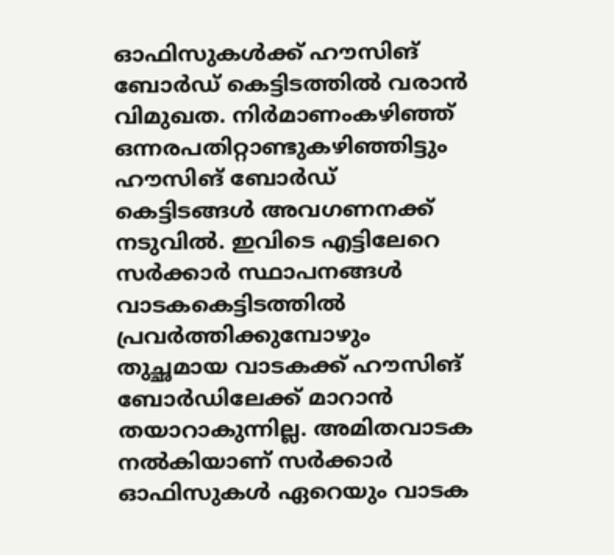ഓഫിസുകൾക്ക് ഹൗസിങ് ബോർഡ് കെട്ടിടത്തിൽ വരാൻ വിമുഖത. നിർമാണംകഴിഞ്ഞ് ഒന്നരപതിറ്റാണ്ടുകഴിഞ്ഞിട്ടും ഹൗസിങ് ബോർഡ് കെട്ടിടങ്ങൾ അവഗണനക്ക് നടുവിൽ. ഇവിടെ എട്ടിലേറെ സർക്കാർ സ്ഥാപനങ്ങൾ വാടകകെട്ടിടത്തിൽ പ്രവർത്തിക്കുമ്പോഴും തുച്ഛമായ വാടകക്ക് ഹൗസിങ് ബോർഡിലേക്ക് മാറാൻ തയാറാകുന്നില്ല. അമിതവാടക നൽകിയാണ് സർക്കാർ ഓഫിസുകൾ ഏറെയും വാടക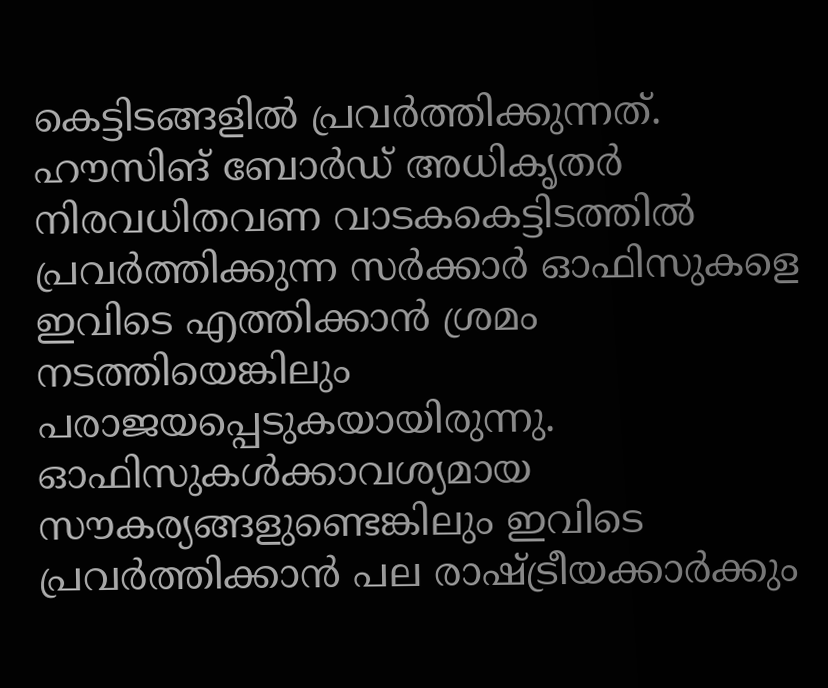കെട്ടിടങ്ങളിൽ പ്രവർത്തിക്കുന്നത്. ഹൗസിങ് ബോർഡ് അധികൃതർ നിരവധിതവണ വാടകകെട്ടിടത്തിൽ പ്രവർത്തിക്കുന്ന സർക്കാർ ഓഫിസുകളെ ഇവിടെ എത്തിക്കാൻ ശ്രമം നടത്തിയെങ്കിലും പരാജയപ്പെടുകയായിരുന്നു. ഓഫിസുകൾക്കാവശ്യമായ സൗകര്യങ്ങളുണ്ടെങ്കിലും ഇവിടെ പ്രവർത്തിക്കാൻ പല രാഷ്ട്രീയക്കാർക്കും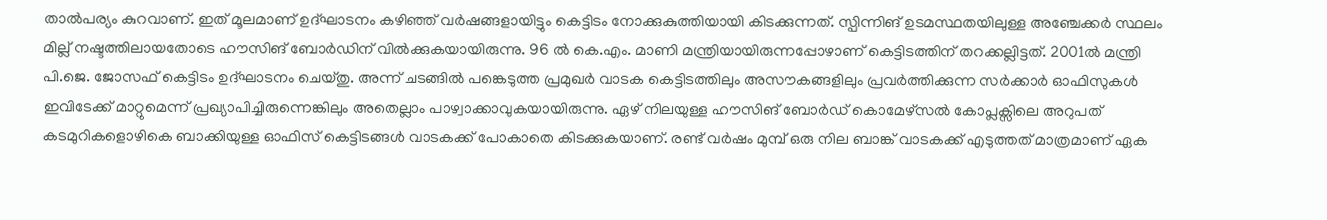താൽപര്യം കുറവാണ്. ഇത് മൂലമാണ് ഉദ്ഘാടനം കഴിഞ്ഞ് വർഷങ്ങളായിട്ടും കെട്ടിടം നോക്കുകുത്തിയായി കിടക്കുന്നത്. സ്പിന്നിങ് ഉടമസ്ഥതയിലുള്ള അഞ്ചേക്കർ സ്ഥലം മില്ല് നഷ്ടത്തിലായതോടെ ഹൗസിങ് ബോർഡിന് വിൽക്കുകയായിരുന്നു. 96 ൽ കെ.എം. മാണി മന്ത്രിയായിരുന്നപ്പോഴാണ് കെട്ടിടത്തിന് തറക്കല്ലിട്ടത്. 2001ൽ മന്ത്രി പി.ജെ. ജോസഫ് കെട്ടിടം ഉദ്ഘാടനം ചെയ്തു. അന്ന് ചടങ്ങിൽ പങ്കെടുത്ത പ്രമുഖർ വാടക കെട്ടിടത്തിലും അസൗകങ്ങളിലും പ്രവർത്തിക്കുന്ന സർക്കാർ ഓഫിസുകൾ ഇവിടേക്ക് മാറ്റുമെന്ന് പ്രഖ്യാപിച്ചിരുന്നെങ്കിലും അതെല്ലാം പാഴ്വാക്കാവുകയായിരുന്നു. ഏഴ് നിലയുള്ള ഹൗസിങ് ബോർഡ് കൊമേഴ്സൽ കോപ്ലക്സിലെ അറുപത് കടമുറികളൊഴികെ ബാക്കിയുള്ള ഓഫിസ് കെട്ടിടങ്ങൾ വാടകക്ക് പോകാതെ കിടക്കുകയാണ്. രണ്ട് വർഷം മുമ്പ് ഒരു നില ബാങ്ക് വാടകക്ക് എടുത്തത് മാത്രമാണ് ഏക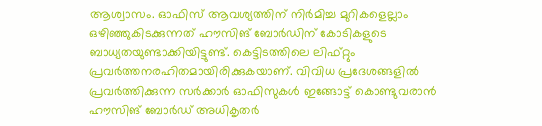ആശ്വാസം. ഓഫിസ് ആവശ്യത്തിന് നിർമിച്ച മുറികളെല്ലാം ഒഴിഞ്ഞുകിടക്കുന്നത് ഹൗസിങ് ബോർഡിന് കോടികളുടെ ബാധ്യതയുണ്ടാക്കിയിട്ടുണ്ട്. കെട്ടിടത്തിലെ ലിഫ്റ്റും പ്രവർത്തനരഹിതമായിരിക്കുകയാണ്. വിവിധ പ്രദേശങ്ങളിൽ പ്രവർത്തിക്കുന്ന സർക്കാർ ഓഫിസുകൾ ഇങ്ങോട്ട് കൊണ്ടുവരാൻ ഹൗസിങ് ബോർഡ് അധികൃതർ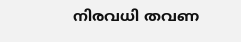നിരവധി തവണ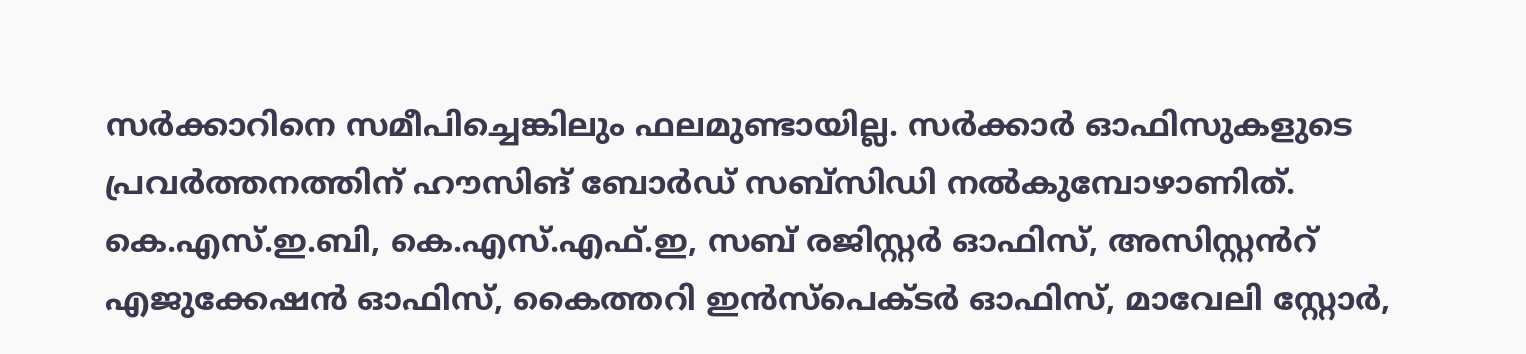സർക്കാറിനെ സമീപിച്ചെങ്കിലും ഫലമുണ്ടായില്ല. സർക്കാർ ഓഫിസുകളുടെ പ്രവർത്തനത്തിന് ഹൗസിങ് ബോർഡ് സബ്സിഡി നൽകുമ്പോഴാണിത്. കെ.എസ്.ഇ.ബി, കെ.എസ്.എഫ്.ഇ, സബ് രജിസ്റ്റർ ഓഫിസ്, അസിസ്റ്റൻറ് എജുക്കേഷൻ ഓഫിസ്, കൈത്തറി ഇൻസ്പെക്ടർ ഓഫിസ്, മാവേലി സ്റ്റോർ,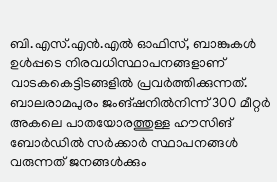ബി.എസ്.എൻ.എൽ ഓഫിസ്, ബാങ്കുകൾ ഉൾപ്പടെ നിരവധിസ്ഥാപനങ്ങളാണ് വാടകകെട്ടിടങ്ങളിൽ പ്രവർത്തിക്കുന്നത്. ബാലരാമപുരം ജംങ്ഷനിൽനിന്ന് 300 മീറ്റർ അകലെ പാതയോരത്തുള്ള ഹൗസിങ് ബോർഡിൽ സർക്കാർ സ്ഥാപനങ്ങൾ വരുന്നത് ജനങ്ങൾക്കും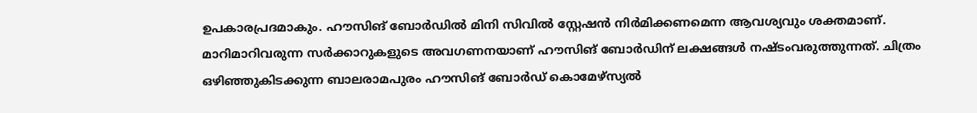ഉപകാരപ്രദമാകും. ഹൗസിങ് ബോർഡിൽ മിനി സിവിൽ സ്റ്റേഷൻ നിർമിക്കണമെന്ന ആവശ്യവും ശക്തമാണ്. മാറിമാറിവരുന്ന സർക്കാറുകളുടെ അവഗണനയാണ് ഹൗസിങ് ബോർഡിന് ലക്ഷങ്ങൾ നഷ്ടംവരുത്തുന്നത്. ചിത്രം ഒഴിഞ്ഞുകിടക്കുന്ന ബാലരാമപുരം ഹൗസിങ് ബോർഡ് കൊമേഴ്സ്യൽ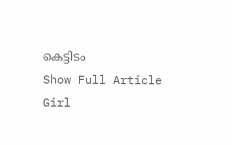കെട്ടിടം
Show Full Article
Girl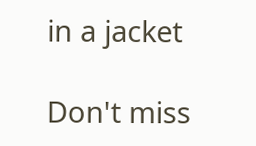in a jacket

Don't miss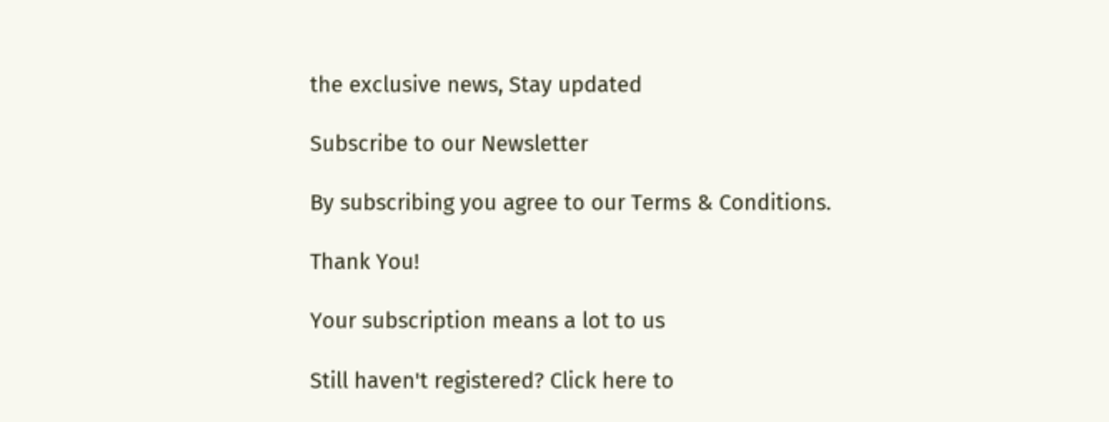the exclusive news, Stay updated

Subscribe to our Newsletter

By subscribing you agree to our Terms & Conditions.

Thank You!

Your subscription means a lot to us

Still haven't registered? Click here to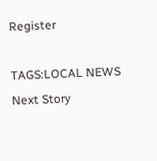Register

TAGS:LOCAL NEWS
Next Story